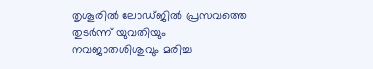തൃശൂരിൽ ലോഡ്ജിൽ പ്രസവത്തെ തുടർന്ന് യുവതിയും നവജാതശിശുവും മരിച്ച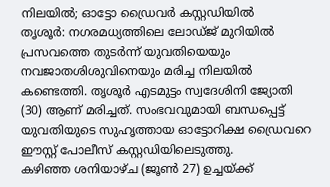നിലയിൽ; ഓട്ടോ ഡ്രൈവർ കസ്റ്റഡിയിൽ
തൃശൂർ: നഗരമധ്യത്തിലെ ലോഡ്ജ് മുറിയിൽ പ്രസവത്തെ തുടർന്ന് യുവതിയെയും നവജാതശിശുവിനെയും മരിച്ച നിലയിൽ കണ്ടെത്തി. തൃശൂർ എടമുട്ടം സ്വദേശിനി ജ്യോതി (30) ആണ് മരിച്ചത്. സംഭവവുമായി ബന്ധപ്പെട്ട് യുവതിയുടെ സുഹൃത്തായ ഓട്ടോറിക്ഷ ഡ്രൈവറെ ഈസ്റ്റ് പോലീസ് കസ്റ്റഡിയിലെടുത്തു.
കഴിഞ്ഞ ശനിയാഴ്ച (ജൂൺ 27) ഉച്ചയ്ക്ക്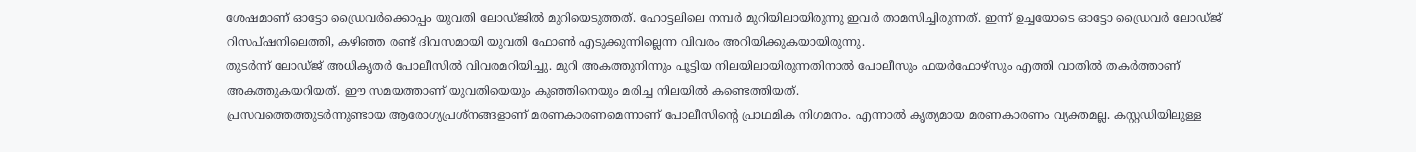ശേഷമാണ് ഓട്ടോ ഡ്രൈവർക്കൊപ്പം യുവതി ലോഡ്ജിൽ മുറിയെടുത്തത്. ഹോട്ടലിലെ നമ്പർ മുറിയിലായിരുന്നു ഇവർ താമസിച്ചിരുന്നത്. ഇന്ന് ഉച്ചയോടെ ഓട്ടോ ഡ്രൈവർ ലോഡ്ജ് റിസപ്ഷനിലെത്തി, കഴിഞ്ഞ രണ്ട് ദിവസമായി യുവതി ഫോൺ എടുക്കുന്നില്ലെന്ന വിവരം അറിയിക്കുകയായിരുന്നു.
തുടർന്ന് ലോഡ്ജ് അധികൃതർ പോലീസിൽ വിവരമറിയിച്ചു. മുറി അകത്തുനിന്നും പൂട്ടിയ നിലയിലായിരുന്നതിനാൽ പോലീസും ഫയർഫോഴ്സും എത്തി വാതിൽ തകർത്താണ് അകത്തുകയറിയത്. ഈ സമയത്താണ് യുവതിയെയും കുഞ്ഞിനെയും മരിച്ച നിലയിൽ കണ്ടെത്തിയത്.
പ്രസവത്തെത്തുടർന്നുണ്ടായ ആരോഗ്യപ്രശ്നങ്ങളാണ് മരണകാരണമെന്നാണ് പോലീസിന്റെ പ്രാഥമിക നിഗമനം. എന്നാൽ കൃത്യമായ മരണകാരണം വ്യക്തമല്ല. കസ്റ്റഡിയിലുള്ള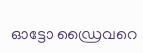ഓട്ടോ ഡ്രൈവറെ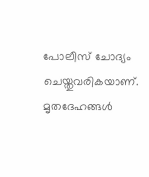പോലീസ് ചോദ്യം ചെയ്തുവരികയാണ്. മൃതദേഹങ്ങൾ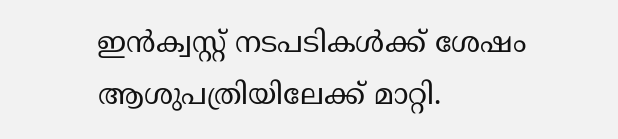ഇൻക്വസ്റ്റ് നടപടികൾക്ക് ശേഷം ആശുപത്രിയിലേക്ക് മാറ്റി.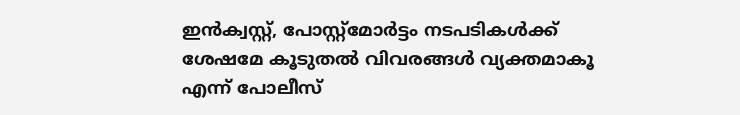ഇൻക്വസ്റ്റ്, പോസ്റ്റ്മോർട്ടം നടപടികൾക്ക് ശേഷമേ കൂടുതൽ വിവരങ്ങൾ വ്യക്തമാകൂ എന്ന് പോലീസ്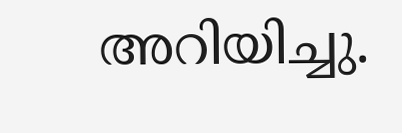അറിയിച്ചു.